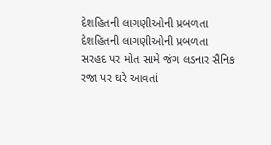દેશહિતની લાગણીઓની પ્રબળતા
દેશહિતની લાગણીઓની પ્રબળતા
સરહદ પર મોત સામે જંગ લડનાર સૈનિક રજા પર ઘરે આવતાં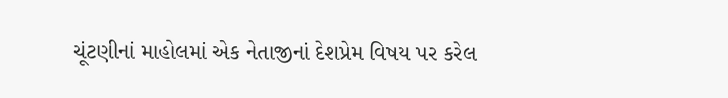ચૂંટણીનાં માહોલમાં એક નેતાજીનાં દેશપ્રેમ વિષય પર કરેલ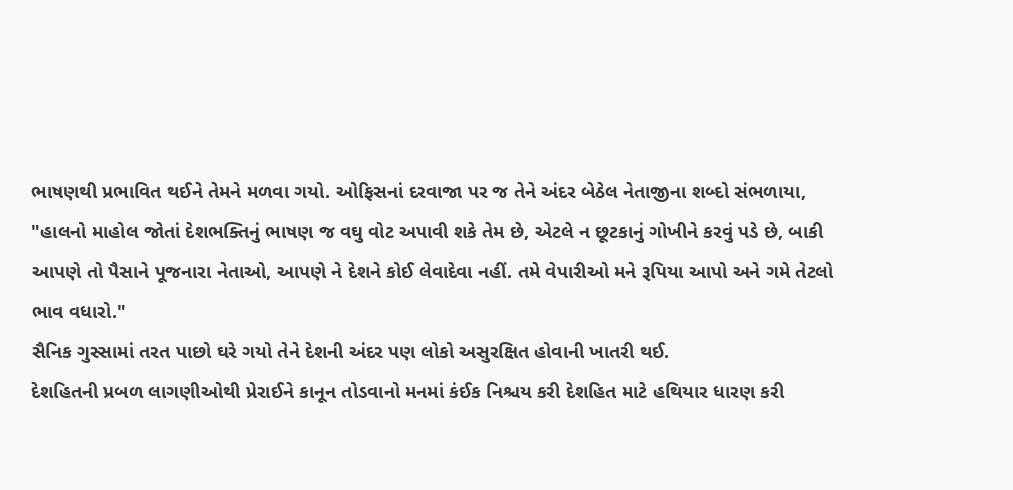ભાષણથી પ્રભાવિત થઈને તેમને મળવા ગયો. ઓફિસનાં દરવાજા પર જ તેને અંદર બેઠેલ નેતાજીના શબ્દો સંભળાયા,
"હાલનો માહોલ જોતાં દેશભક્તિનું ભાષણ જ વઘુ વોટ અપાવી શકે તેમ છે, એટલે ન છૂટકાનું ગોખીને કરવું પડે છે, બાકી આપણે તો પૈસાને પૂજનારા નેતાઓ, આપણે ને દેશને કોઈ લેવાદેવા નહીં. તમે વેપારીઓ મને રૂપિયા આપો અને ગમે તેટલો ભાવ વધારો."
સૈનિક ગુસ્સામાં તરત પાછો ઘરે ગયો તેને દેશની અંદર પણ લોકો અસુરક્ષિત હોવાની ખાતરી થઈ.
દેશહિતની પ્રબળ લાગણીઓથી પ્રેરાઈને કાનૂન તોડવાનો મનમાં કંઈક નિશ્ચય કરી દેશહિત માટે હથિયાર ધારણ કરી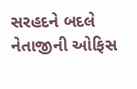સરહદને બદલે નેતાજીની ઓફિસ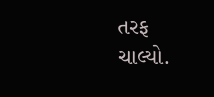તરફ ચાલ્યો.